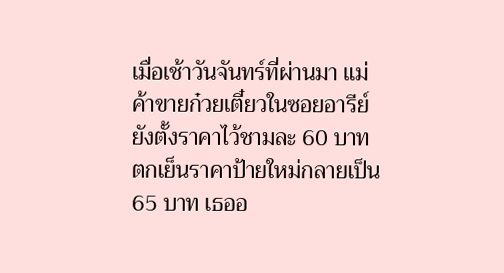เมื่อเช้าวันจันทร์ที่ผ่านมา แม่ค้าขายก๋วยเตี๋ยวในซอยอารีย์ยังตั้งราคาไว้ชามละ 60 บาท ตกเย็นราคาป้ายใหม่กลายเป็น 65 บาท เธออ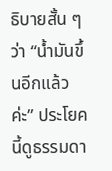ธิบายสั้น ๆ ว่า “น้ำมันขึ้นอีกแล้วค่ะ” ประโยคนี้ดูธรรมดา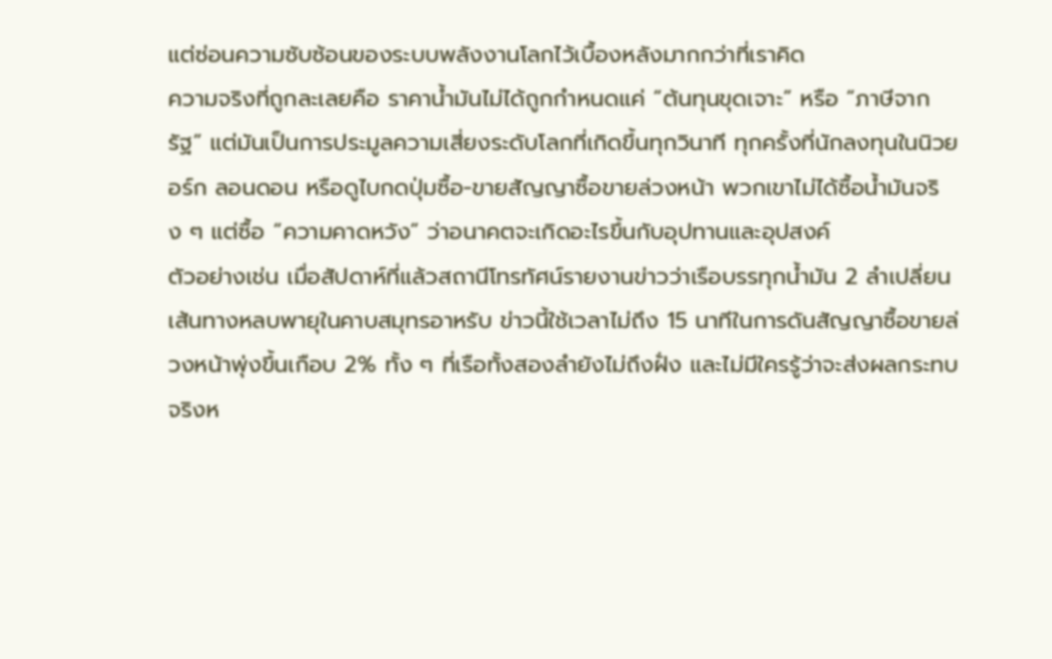แต่ซ่อนความซับซ้อนของระบบพลังงานโลกไว้เบื้องหลังมากกว่าที่เราคิด
ความจริงที่ถูกละเลยคือ ราคาน้ำมันไม่ได้ถูกกำหนดแค่ “ต้นทุนขุดเจาะ” หรือ “ภาษีจากรัฐ” แต่มันเป็นการประมูลความเสี่ยงระดับโลกที่เกิดขึ้นทุกวินาที ทุกครั้งที่นักลงทุนในนิวยอร์ก ลอนดอน หรือดูไบกดปุ่มซื้อ-ขายสัญญาซื้อขายล่วงหน้า พวกเขาไม่ได้ซื้อน้ำมันจริง ๆ แต่ซื้อ “ความคาดหวัง” ว่าอนาคตจะเกิดอะไรขึ้นกับอุปทานและอุปสงค์
ตัวอย่างเช่น เมื่อสัปดาห์ที่แล้วสถานีโทรทัศน์รายงานข่าวว่าเรือบรรทุกน้ำมัน 2 ลำเปลี่ยนเส้นทางหลบพายุในคาบสมุทรอาหรับ ข่าวนี้ใช้เวลาไม่ถึง 15 นาทีในการดันสัญญาซื้อขายล่วงหน้าพุ่งขึ้นเกือบ 2% ทั้ง ๆ ที่เรือทั้งสองลำยังไม่ถึงฝั่ง และไม่มีใครรู้ว่าจะส่งผลกระทบจริงห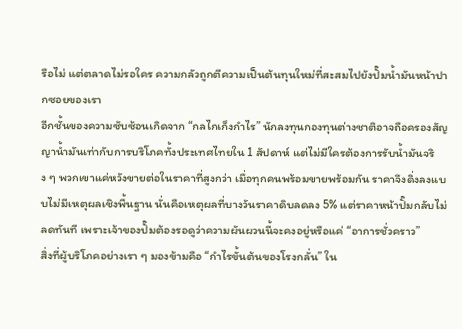รือไม่ แต่ตลาดไม่รอใคร ความกลัวถูกตีความเป็นต้นทุนใหม่ที่สะสมไปยังปั๊มน้ำมันหน้าปากซอยของเรา
อีกชั้นของความซับซ้อนเกิดจาก “กลไกเก็งกำไร” นักลงทุนกองทุนต่างชาติอาจถือครองสัญญาน้ำมันเท่ากับการบริโภคทั้งประเทศไทยใน 1 สัปดาห์ แต่ไม่มีใครต้องการรับน้ำมันจริง ๆ พวกเขาแค่หวังขายต่อในราคาที่สูงกว่า เมื่อทุกคนพร้อมขายพร้อมกัน ราคาจึงดิ่งลงแบบไม่มีเหตุผลเชิงพื้นฐาน นั่นคือเหตุผลที่บางวันราคาดิบลดลง 5% แต่ราคาหน้าปั๊มกลับไม่ลดทันที เพราะเจ้าของปั๊มต้องรอดูว่าความผันผวนนี้จะคงอยู่หรือแค่ “อาการชั่วคราว”
สิ่งที่ผู้บริโภคอย่างเรา ๆ มองข้ามคือ “กำไรขั้นต้นของโรงกลั่น” ใน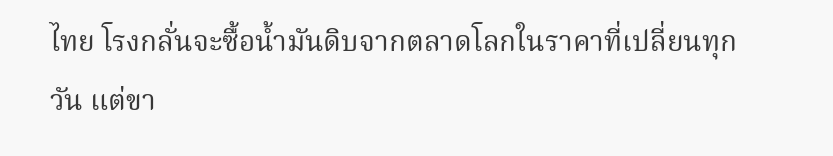ไทย โรงกลั่นจะซื้อน้ำมันดิบจากตลาดโลกในราคาที่เปลี่ยนทุกวัน แต่ขา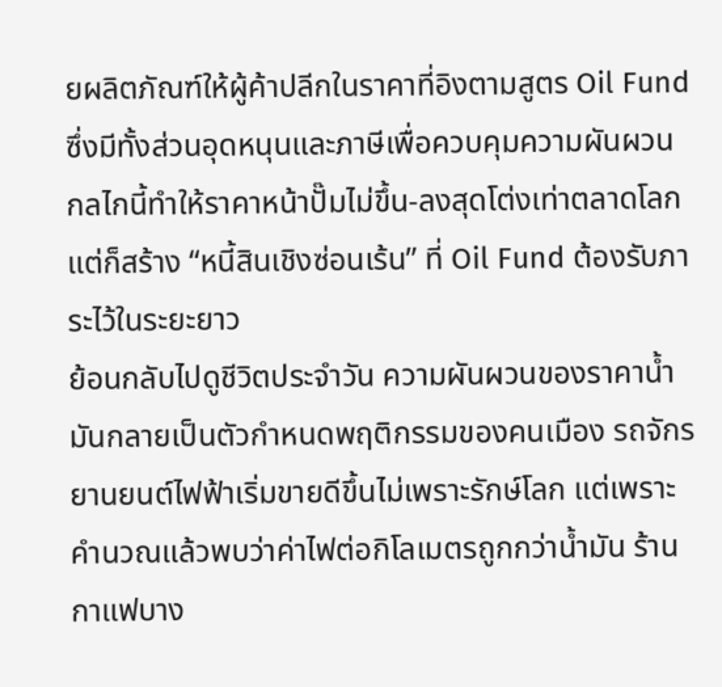ยผลิตภัณฑ์ให้ผู้ค้าปลีกในราคาที่อิงตามสูตร Oil Fund ซึ่งมีทั้งส่วนอุดหนุนและภาษีเพื่อควบคุมความผันผวน กลไกนี้ทำให้ราคาหน้าปั๊มไม่ขึ้น-ลงสุดโต่งเท่าตลาดโลก แต่ก็สร้าง “หนี้สินเชิงซ่อนเร้น” ที่ Oil Fund ต้องรับภาระไว้ในระยะยาว
ย้อนกลับไปดูชีวิตประจำวัน ความผันผวนของราคาน้ำมันกลายเป็นตัวกำหนดพฤติกรรมของคนเมือง รถจักรยานยนต์ไฟฟ้าเริ่มขายดีขึ้นไม่เพราะรักษ์โลก แต่เพราะคำนวณแล้วพบว่าค่าไฟต่อกิโลเมตรถูกกว่าน้ำมัน ร้านกาแฟบาง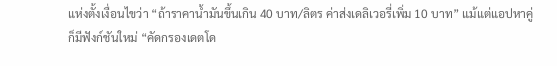แห่งตั้งเงื่อนไขว่า “ถ้าราคาน้ำมันขึ้นเกิน 40 บาท/ลิตร ค่าส่งเดลิเวอรี่เพิ่ม 10 บาท” แม้แต่แอปหาคู่ก็มีฟังก์ชันใหม่ “คัดกรองเดตโด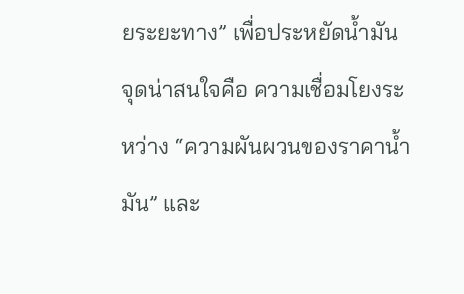ยระยะทาง” เพื่อประหยัดน้ำมัน
จุดน่าสนใจคือ ความเชื่อมโยงระหว่าง “ความผันผวนของราคาน้ำมัน” และ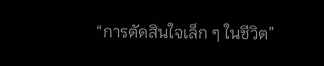“การตัดสินใจเล็ก ๆ ในชีวิต”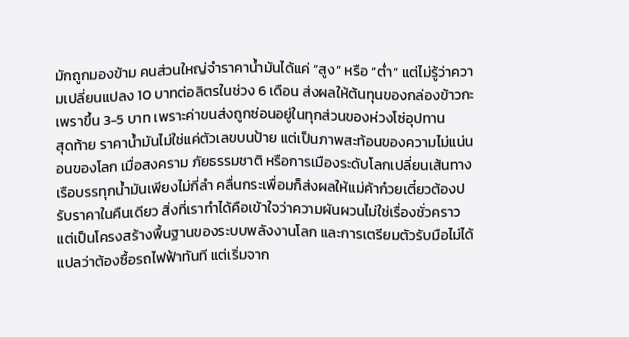มักถูกมองข้าม คนส่วนใหญ่จำราคาน้ำมันได้แค่ “สูง” หรือ “ต่ำ” แต่ไม่รู้ว่าความเปลี่ยนแปลง 10 บาทต่อลิตรในช่วง 6 เดือน ส่งผลให้ต้นทุนของกล่องข้าวกะเพราขึ้น 3-5 บาท เพราะค่าขนส่งถูกซ่อนอยู่ในทุกส่วนของห่วงโซ่อุปทาน
สุดท้าย ราคาน้ำมันไม่ใช่แค่ตัวเลขบนป้าย แต่เป็นภาพสะท้อนของความไม่แน่นอนของโลก เมื่อสงคราม ภัยธรรมชาติ หรือการเมืองระดับโลกเปลี่ยนเส้นทางเรือบรรทุกน้ำมันเพียงไม่กี่ลำ คลื่นกระเพื่อมก็ส่งผลให้แม่ค้าก๋วยเตี๋ยวต้องปรับราคาในคืนเดียว สิ่งที่เราทำได้คือเข้าใจว่าความผันผวนไม่ใช่เรื่องชั่วคราว แต่เป็นโครงสร้างพื้นฐานของระบบพลังงานโลก และการเตรียมตัวรับมือไม่ได้แปลว่าต้องซื้อรถไฟฟ้าทันที แต่เริ่มจาก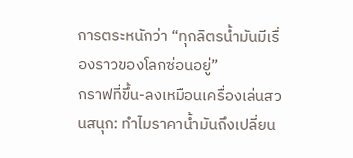การตระหนักว่า “ทุกลิตรน้ำมันมีเรื่องราวของโลกซ่อนอยู่”
กราฟที่ขึ้น-ลงเหมือนเครื่องเล่นสวนสนุก: ทำไมราคาน้ำมันถึงเปลี่ยน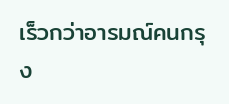เร็วกว่าอารมณ์คนกรุง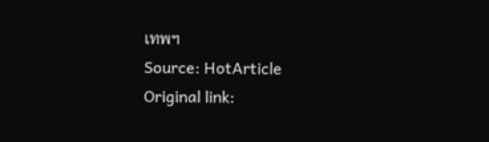เทพฯ
Source: HotArticle
Original link: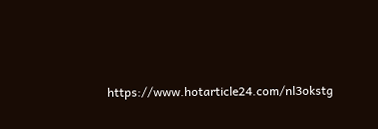https://www.hotarticle24.com/nl3okstg